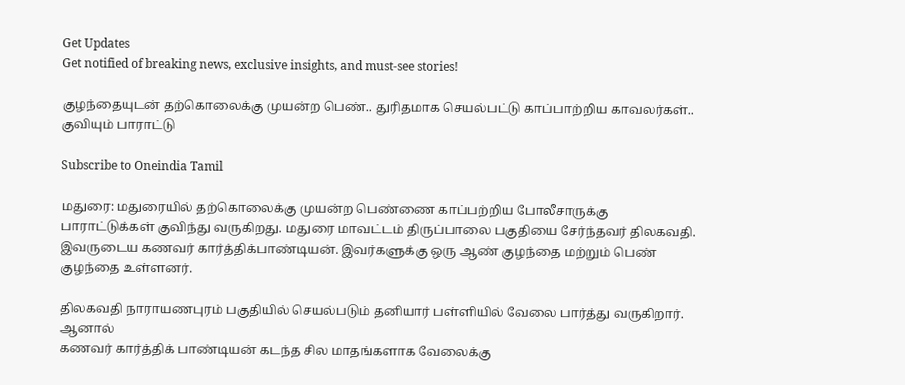Get Updates
Get notified of breaking news, exclusive insights, and must-see stories!

குழந்தையுடன் தற்கொலைக்கு முயன்ற பெண்.. துரிதமாக செயல்பட்டு காப்பாற்றிய காவலர்கள்.. குவியும் பாராட்டு

Subscribe to Oneindia Tamil

மதுரை: மதுரையில் தற்கொலைக்கு முயன்ற பெண்ணை காப்பற்றிய போலீசாருக்கு பாராட்டுக்கள் குவிந்து வருகிறது. மதுரை மாவட்டம் திருப்பாலை பகுதியை சேர்ந்தவர் திலகவதி. இவருடைய கணவர் கார்த்திக்பாண்டியன். இவர்களுக்கு ஒரு ஆண் குழந்தை மற்றும் பெண் குழந்தை உள்ளனர்.

திலகவதி நாராயணபுரம் பகுதியில் செயல்படும் தனியார் பள்ளியில் வேலை பார்த்து வருகிறார். ஆனால்
கணவர் கார்த்திக் பாண்டியன் கடந்த சில மாதங்களாக வேலைக்கு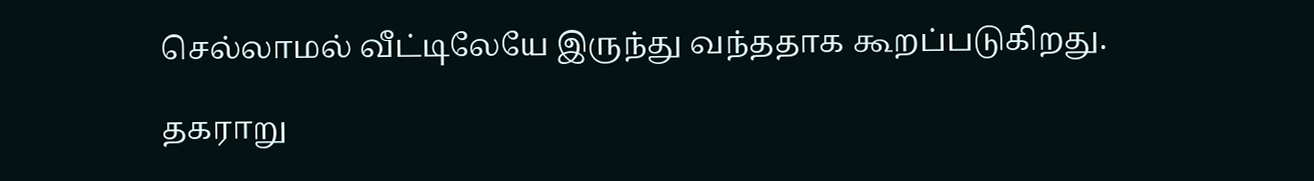செல்லாமல் வீட்டிலேயே இருந்து வந்ததாக கூறப்படுகிறது.

தகராறு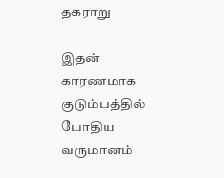தகராறு

இதன் காரணமாக குடும்பத்தில் போதிய வருமானம்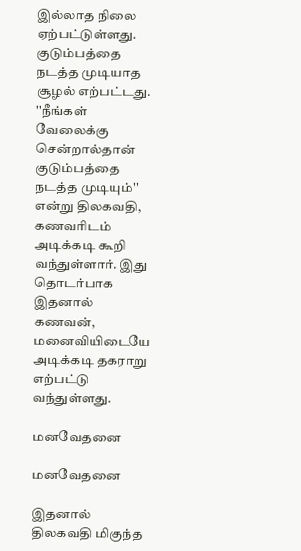இல்லாத நிலை ஏற்பட்டுள்ளது. குடும்பத்தை நடத்த முடியாத சூழல் எற்பட்டது. ''நீங்கள் வேலைக்கு சென்றால்தான் குடும்பத்தை நடத்த முடியும்'' என்று திலகவதி, கணவரிடம் அடிக்கடி கூறி வந்துள்ளார். இது தொடர்பாக இதனால் கணவன், மனைவியிடையே அடிக்கடி தகராறு எற்பட்டு வந்துள்ளது.

மனவேதனை

மனவேதனை

இதனால் திலகவதி மிகுந்த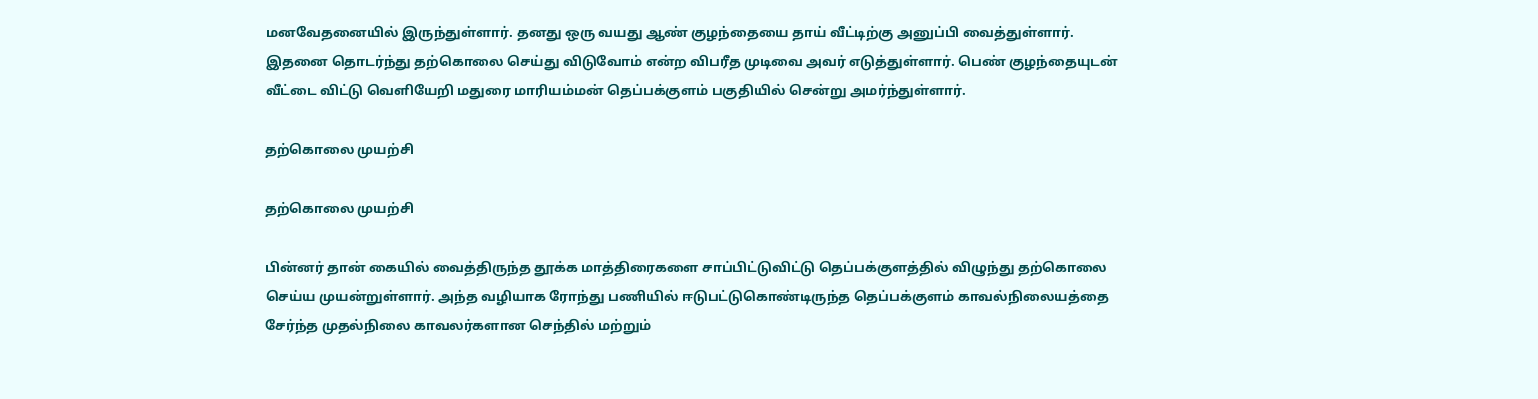மனவேதனையில் இருந்துள்ளார். தனது ஒரு வயது ஆண் குழந்தையை தாய் வீட்டிற்கு அனுப்பி வைத்துள்ளார். இதனை தொடர்ந்து தற்கொலை செய்து விடுவோம் என்ற விபரீத முடிவை அவர் எடுத்துள்ளார். பெண் குழந்தையுடன் வீட்டை விட்டு வெளியேறி மதுரை மாரியம்மன் தெப்பக்குளம் பகுதியில் சென்று அமர்ந்துள்ளார்.

தற்கொலை முயற்சி

தற்கொலை முயற்சி

பின்னர் தான் கையில் வைத்திருந்த தூக்க மாத்திரைகளை சாப்பிட்டுவிட்டு தெப்பக்குளத்தில் விழுந்து தற்கொலை செய்ய முயன்றுள்ளார். அந்த வழியாக ரோந்து பணியில் ஈடுபட்டுகொண்டிருந்த தெப்பக்குளம் காவல்நிலையத்தை சேர்ந்த முதல்நிலை காவலர்களான செந்தில் மற்றும்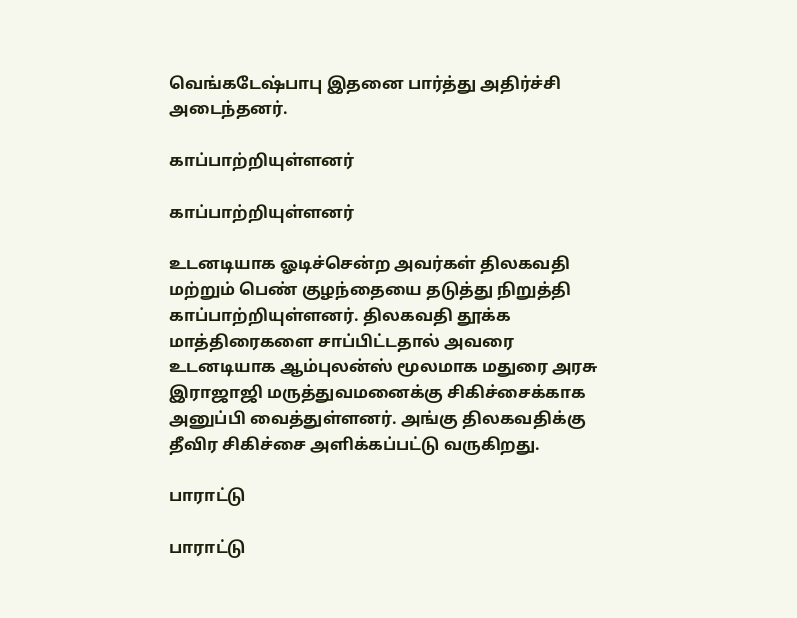வெங்கடேஷ்பாபு இதனை பார்த்து அதிர்ச்சி அடைந்தனர்.

காப்பாற்றியுள்ளனர்

காப்பாற்றியுள்ளனர்

உடனடியாக ஓடிச்சென்ற அவர்கள் திலகவதி மற்றும் பெண் குழந்தையை தடுத்து நிறுத்தி காப்பாற்றியுள்ளனர். திலகவதி தூக்க மாத்திரைகளை சாப்பிட்டதால் அவரை உடனடியாக ஆம்புலன்ஸ் மூலமாக மதுரை அரசு இராஜாஜி மருத்துவமனைக்கு சிகிச்சைக்காக அனுப்பி வைத்துள்ளனர். அங்கு திலகவதிக்கு தீவிர சிகிச்சை அளிக்கப்பட்டு வருகிறது.

பாராட்டு

பாராட்டு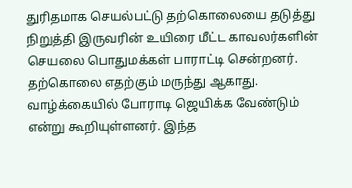துரிதமாக செயல்பட்டு தற்கொலையை தடுத்து நிறுத்தி இருவரின் உயிரை மீட்ட காவலர்களின் செயலை பொதுமக்கள் பாராட்டி சென்றனர். தற்கொலை எதற்கும் மருந்து ஆகாது. வாழ்க்கையில் போராடி ஜெயிக்க வேண்டும் என்று கூறியுள்ளனர். இந்த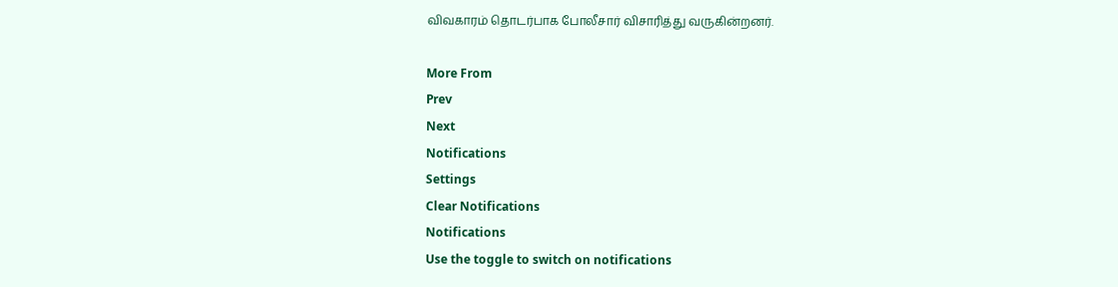விவகாரம் தொடர்பாக போலீசார் விசாரித்து வருகின்றனர்.

More From
Prev
Next
Notifications
Settings
Clear Notifications
Notifications
Use the toggle to switch on notifications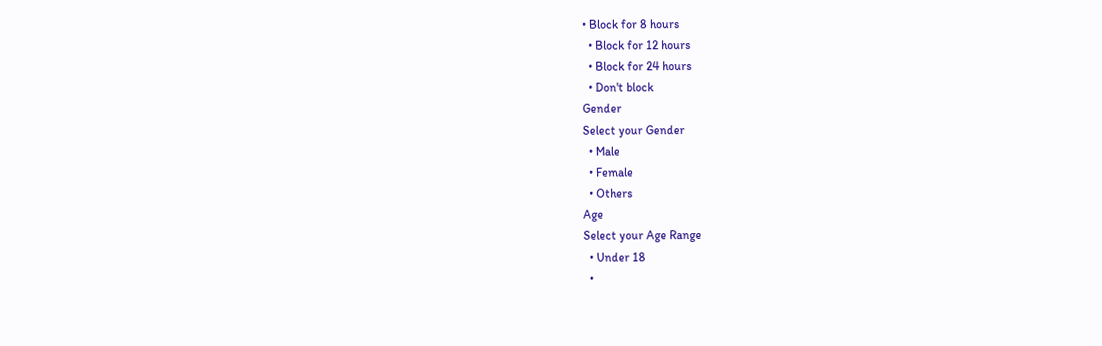• Block for 8 hours
  • Block for 12 hours
  • Block for 24 hours
  • Don't block
Gender
Select your Gender
  • Male
  • Female
  • Others
Age
Select your Age Range
  • Under 18
  •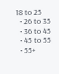18 to 25
  • 26 to 35
  • 36 to 45
  • 45 to 55
  • 55+